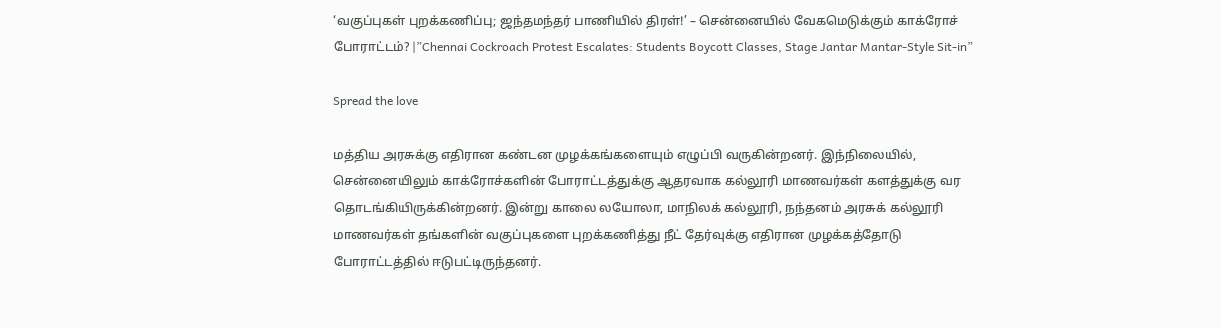‘வகுப்புகள் புறக்கணிப்பு; ஜந்தமந்தர் பாணியில் திரள்!’ – சென்னையில் வேகமெடுக்கும் காக்ரோச் போராட்டம்? |”Chennai Cockroach Protest Escalates: Students Boycott Classes, Stage Jantar Mantar-Style Sit-in”

Spread the love

மத்திய அரசுக்கு எதிரான கண்டன முழக்கங்களையும் எழுப்பி வருகின்றனர். இந்நிலையில், சென்னையிலும் காக்ரோச்களின் போராட்டத்துக்கு ஆதரவாக கல்லூரி மாணவர்கள் களத்துக்கு வர தொடங்கியிருக்கின்றனர். இன்று காலை லயோலா, மாநிலக் கல்லூரி, நந்தனம் அரசுக் கல்லூரி மாணவர்கள் தங்களின் வகுப்புகளை புறக்கணித்து நீட் தேர்வுக்கு எதிரான முழக்கத்தோடு போராட்டத்தில் ஈடுபட்டிருந்தனர்.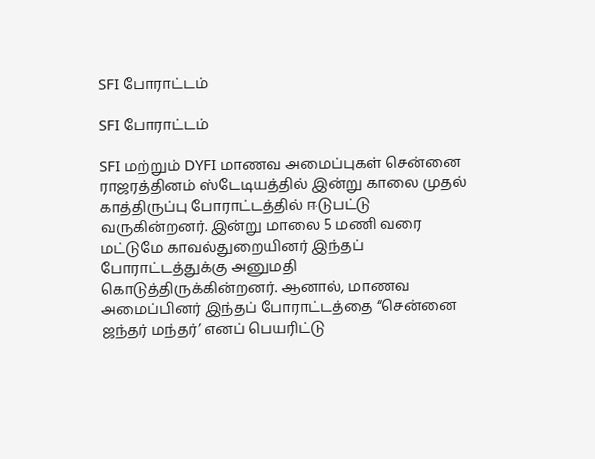SFI போராட்டம்

SFI போராட்டம்

SFI மற்றும் DYFI மாணவ அமைப்புகள் சென்னை ராஜரத்தினம் ஸ்டேடியத்தில் இன்று காலை முதல் காத்திருப்பு போராட்டத்தில் ஈடுபட்டு வருகின்றனர். இன்று மாலை 5 மணி வரை மட்டுமே காவல்துறையினர் இந்தப் போராட்டத்துக்கு அனுமதி கொடுத்திருக்கின்றனர். ஆனால், மாணவ அமைப்பினர் இந்தப் போராட்டத்தை “சென்னை ஜந்தர் மந்தர்’ எனப் பெயரிட்டு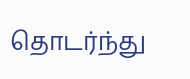தொடர்ந்து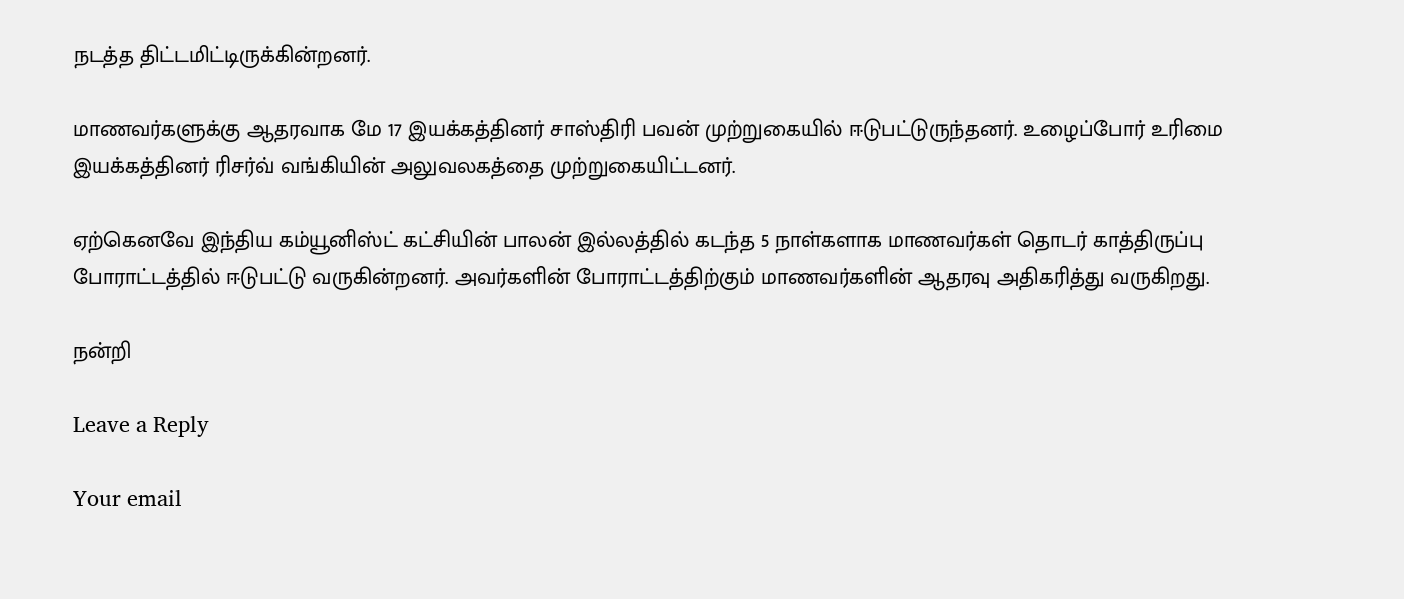நடத்த திட்டமிட்டிருக்கின்றனர்.

மாணவர்களுக்கு ஆதரவாக மே 17 இயக்கத்தினர் சாஸ்திரி பவன் முற்றுகையில் ஈடுபட்டுருந்தனர். உழைப்போர் உரிமை இயக்கத்தினர் ரிசர்வ் வங்கியின் அலுவலகத்தை முற்றுகையிட்டனர்.

ஏற்கெனவே இந்திய கம்யூனிஸ்ட் கட்சியின் பாலன் இல்லத்தில் கடந்த 5 நாள்களாக மாணவர்கள் தொடர் காத்திருப்பு போராட்டத்தில் ஈடுபட்டு வருகின்றனர். அவர்களின் போராட்டத்திற்கும் மாணவர்களின் ஆதரவு அதிகரித்து வருகிறது.

நன்றி

Leave a Reply

Your email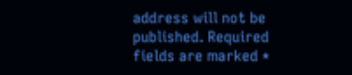address will not be published. Required fields are marked *